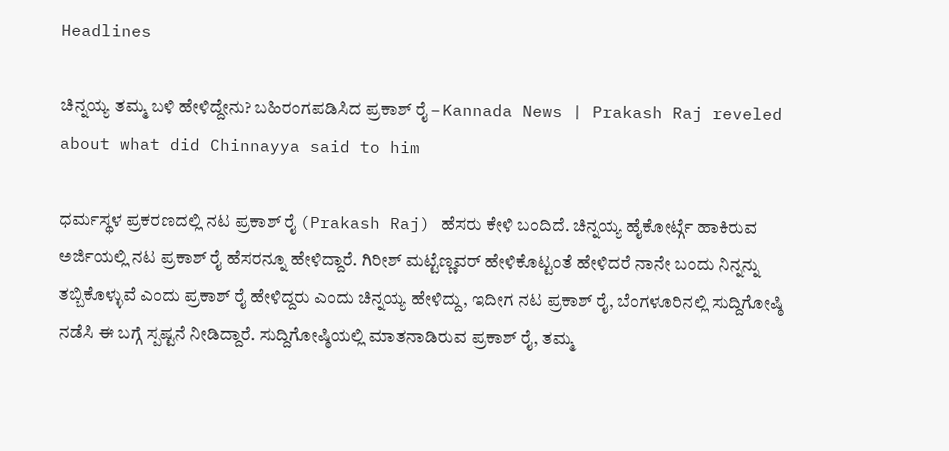Headlines

ಚಿನ್ನಯ್ಯ ತಮ್ಮ ಬಳಿ ಹೇಳಿದ್ದೇನು? ಬಹಿರಂಗಪಡಿಸಿದ ಪ್ರಕಾಶ್ ರೈ – Kannada News | Prakash Raj reveled about what did Chinnayya said to him

ಧರ್ಮಸ್ಥಳ ಪ್ರಕರಣದಲ್ಲಿ ನಟ ಪ್ರಕಾಶ್ ರೈ (Prakash Raj) ಹೆಸರು ಕೇಳಿ ಬಂದಿದೆ. ಚಿನ್ನಯ್ಯ ಹೈಕೋರ್ಟ್ಗೆ ಹಾಕಿರುವ ಅರ್ಜಿಯಲ್ಲಿ ನಟ ಪ್ರಕಾಶ್ ರೈ ಹೆಸರನ್ನೂ ಹೇಳಿದ್ದಾರೆ. ಗಿರೀಶ್ ಮಟ್ಟೆಣ್ಣವರ್ ಹೇಳಿಕೊಟ್ಟಂತೆ ಹೇಳಿದರೆ ನಾನೇ ಬಂದು ನಿನ್ನನ್ನು ತಬ್ಬಿಕೊಳ್ಳುವೆ ಎಂದು ಪ್ರಕಾಶ್ ರೈ ಹೇಳಿದ್ದರು ಎಂದು ಚಿನ್ನಯ್ಯ ಹೇಳಿದ್ದು, ಇದೀಗ ನಟ ಪ್ರಕಾಶ್ ರೈ, ಬೆಂಗಳೂರಿನಲ್ಲಿ ಸುದ್ದಿಗೋಷ್ಠಿ ನಡೆಸಿ ಈ ಬಗ್ಗೆ ಸ್ಪಷ್ಟನೆ ನೀಡಿದ್ದಾರೆ. ಸುದ್ದಿಗೋಷ್ಠಿಯಲ್ಲಿ ಮಾತನಾಡಿರುವ ಪ್ರಕಾಶ್ ರೈ, ತಮ್ಮ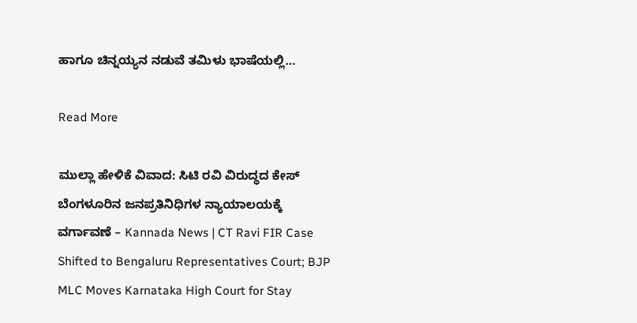ಹಾಗೂ ಚಿನ್ನಯ್ಯನ ನಡುವೆ ತಮಿಳು ಭಾಷೆಯಲ್ಲಿ…

Read More

ಮುಲ್ಲಾ ಹೇಳಿಕೆ ವಿವಾದ: ಸಿಟಿ ರವಿ ವಿರುದ್ಧದ ಕೇಸ್ ಬೆಂಗಳೂರಿನ ಜನಪ್ರತಿನಿಧಿಗಳ ನ್ಯಾಯಾಲಯಕ್ಕೆ ವರ್ಗಾವಣೆ – Kannada News | CT Ravi FIR Case Shifted to Bengaluru Representatives Court; BJP MLC Moves Karnataka High Court for Stay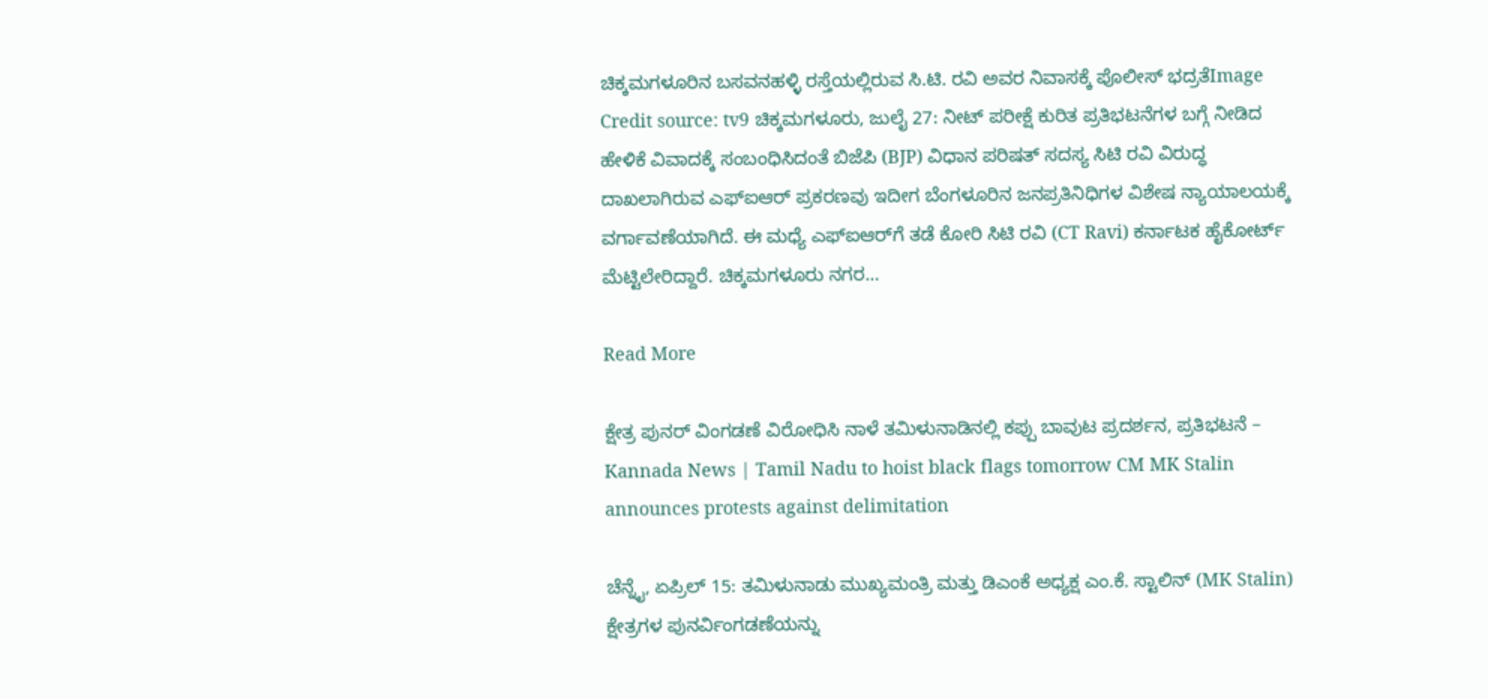ಚಿಕ್ಕಮಗಳೂರಿನ ಬಸವನಹಳ್ಳಿ ರಸ್ತೆಯಲ್ಲಿರುವ ಸಿ.ಟಿ. ರವಿ ಅವರ ನಿವಾಸಕ್ಕೆ ಪೊಲೀಸ್ ಭದ್ರತೆImage Credit source: tv9 ಚಿಕ್ಕಮಗಳೂರು, ಜುಲೈ 27: ನೀಟ್ ಪರೀಕ್ಷೆ ಕುರಿತ ಪ್ರತಿಭಟನೆಗಳ ಬಗ್ಗೆ ನೀಡಿದ ಹೇಳಿಕೆ ವಿವಾದಕ್ಕೆ ಸಂಬಂಧಿಸಿದಂತೆ ಬಿಜೆಪಿ (BJP) ವಿಧಾನ ಪರಿಷತ್ ಸದಸ್ಯ ಸಿಟಿ ರವಿ ವಿರುದ್ಧ ದಾಖಲಾಗಿರುವ ಎಫ್‌ಐಆರ್ ಪ್ರಕರಣವು ಇದೀಗ ಬೆಂಗಳೂರಿನ ಜನಪ್ರತಿನಿಧಿಗಳ ವಿಶೇಷ ನ್ಯಾಯಾಲಯಕ್ಕೆ ವರ್ಗಾವಣೆಯಾಗಿದೆ. ಈ ಮಧ್ಯೆ ಎಫ್‌ಐಆರ್‌ಗೆ ತಡೆ ಕೋರಿ ಸಿಟಿ ರವಿ (CT Ravi) ಕರ್ನಾಟಕ ಹೈಕೋರ್ಟ್ ಮೆಟ್ಟಿಲೇರಿದ್ದಾರೆ. ಚಿಕ್ಕಮಗಳೂರು ನಗರ…

Read More

ಕ್ಷೇತ್ರ ಪುನರ್ ವಿಂಗಡಣೆ ವಿರೋಧಿಸಿ ನಾಳೆ ತಮಿಳುನಾಡಿನಲ್ಲಿ ಕಪ್ಪು ಬಾವುಟ ಪ್ರದರ್ಶನ, ಪ್ರತಿಭಟನೆ – Kannada News | Tamil Nadu to hoist black flags tomorrow CM MK Stalin announces protests against delimitation

ಚೆನ್ನೈ, ಏಪ್ರಿಲ್ 15: ತಮಿಳುನಾಡು ಮುಖ್ಯಮಂತ್ರಿ ಮತ್ತು ಡಿಎಂಕೆ ಅಧ್ಯಕ್ಷ ಎಂ.ಕೆ. ಸ್ಟಾಲಿನ್ (MK Stalin) ಕ್ಷೇತ್ರಗಳ ಪುನರ್ವಿಂಗಡಣೆಯನ್ನು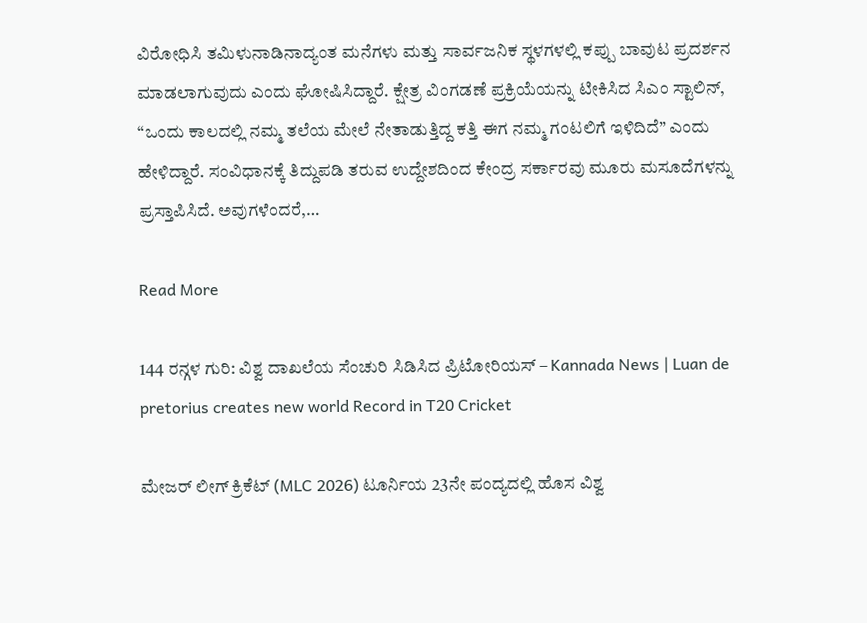ವಿರೋಧಿಸಿ ತಮಿಳುನಾಡಿನಾದ್ಯಂತ ಮನೆಗಳು ಮತ್ತು ಸಾರ್ವಜನಿಕ ಸ್ಥಳಗಳಲ್ಲಿ ಕಪ್ಪು ಬಾವುಟ ಪ್ರದರ್ಶನ ಮಾಡಲಾಗುವುದು ಎಂದು ಘೋಷಿಸಿದ್ದಾರೆ. ಕ್ಷೇತ್ರ ವಿಂಗಡಣೆ ಪ್ರಕ್ರಿಯೆಯನ್ನು ಟೀಕಿಸಿದ ಸಿಎಂ ಸ್ಟಾಲಿನ್, “ಒಂದು ಕಾಲದಲ್ಲಿ ನಮ್ಮ ತಲೆಯ ಮೇಲೆ ನೇತಾಡುತ್ತಿದ್ದ ಕತ್ತಿ ಈಗ ನಮ್ಮ ಗಂಟಲಿಗೆ ಇಳಿದಿದೆ” ಎಂದು ಹೇಳಿದ್ದಾರೆ. ಸಂವಿಧಾನಕ್ಕೆ ತಿದ್ದುಪಡಿ ತರುವ ಉದ್ದೇಶದಿಂದ ಕೇಂದ್ರ ಸರ್ಕಾರವು ಮೂರು ಮಸೂದೆಗಳನ್ನು ಪ್ರಸ್ತಾಪಿಸಿದೆ. ಅವುಗಳೆಂದರೆ,…

Read More

144 ರನ್ಗಳ ಗುರಿ: ವಿಶ್ವ ದಾಖಲೆಯ ಸೆಂಚುರಿ ಸಿಡಿಸಿದ ಪ್ರಿಟೋರಿಯಸ್ – Kannada News | Luan de pretorius creates new world Record in T20 Cricket

ಮೇಜರ್ ಲೀಗ್ ಕ್ರಿಕೆಟ್ (MLC 2026) ಟೂರ್ನಿಯ 23ನೇ ಪಂದ್ಯದಲ್ಲಿ ಹೊಸ ವಿಶ್ವ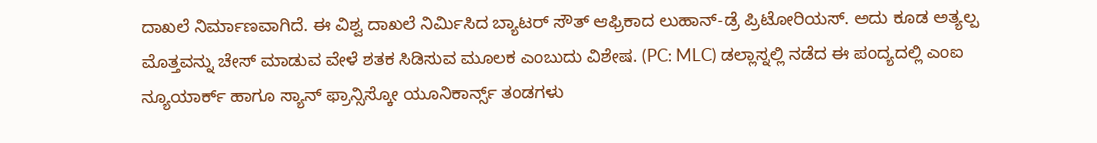ದಾಖಲೆ ನಿರ್ಮಾಣವಾಗಿದೆ. ಈ ವಿಶ್ವ ದಾಖಲೆ ನಿರ್ಮಿಸಿದ ಬ್ಯಾಟರ್ ಸೌತ್ ಆಫ್ರಿಕಾದ ಲುಹಾನ್-ಡ್ರೆ ಪ್ರಿಟೋರಿಯಸ್. ಅದು ಕೂಡ ಅತ್ಯಲ್ಪ ಮೊತ್ತವನ್ನು ಚೇಸ್ ಮಾಡುವ ವೇಳೆ ಶತಕ ಸಿಡಿಸುವ ಮೂಲಕ ಎಂಬುದು ವಿಶೇಷ. (PC: MLC) ಡಲ್ಲಾಸ್ನಲ್ಲಿ ನಡೆದ ಈ ಪಂದ್ಯದಲ್ಲಿ ಎಂಐ ನ್ಯೂಯಾರ್ಕ್ ಹಾಗೂ ಸ್ಯಾನ್ ಫ್ರಾನ್ಸಿಸ್ಕೋ ಯೂನಿಕಾರ್ನ್ಸ್ ತಂಡಗಳು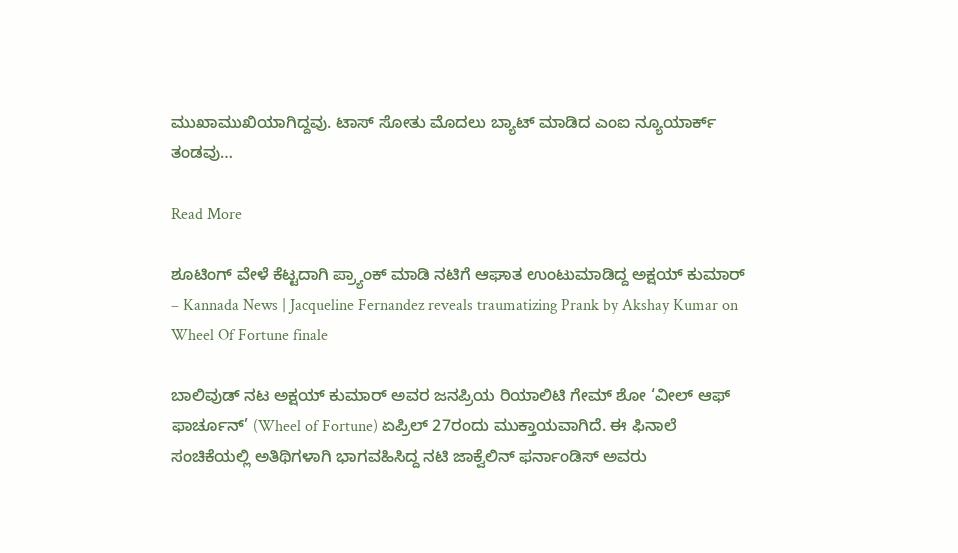ಮುಖಾಮುಖಿಯಾಗಿದ್ದವು. ಟಾಸ್ ಸೋತು ಮೊದಲು ಬ್ಯಾಟ್ ಮಾಡಿದ ಎಂಐ ನ್ಯೂಯಾರ್ಕ್ ತಂಡವು…

Read More

ಶೂಟಿಂಗ್ ವೇಳೆ ಕೆಟ್ಟದಾಗಿ ಪ್ರ್ಯಾಂಕ್ ಮಾಡಿ ನಟಿಗೆ ಆಘಾತ ಉಂಟುಮಾಡಿದ್ದ ಅಕ್ಷಯ್ ಕುಮಾರ್ – Kannada News | Jacqueline Fernandez reveals traumatizing Prank by Akshay Kumar on Wheel Of Fortune finale

ಬಾಲಿವುಡ್ ನಟ ಅಕ್ಷಯ್ ಕುಮಾರ್ ಅವರ ಜನಪ್ರಿಯ ರಿಯಾಲಿಟಿ ಗೇಮ್ ಶೋ ‘ವೀಲ್ ಆಫ್ ಫಾರ್ಚೂನ್’ (Wheel of Fortune) ಏಪ್ರಿಲ್ 27ರಂದು ಮುಕ್ತಾಯವಾಗಿದೆ. ಈ ಫಿನಾಲೆ ಸಂಚಿಕೆಯಲ್ಲಿ ಅತಿಥಿಗಳಾಗಿ ಭಾಗವಹಿಸಿದ್ದ ನಟಿ ಜಾಕ್ವೆಲಿನ್ ಫರ್ನಾಂಡಿಸ್ ಅವರು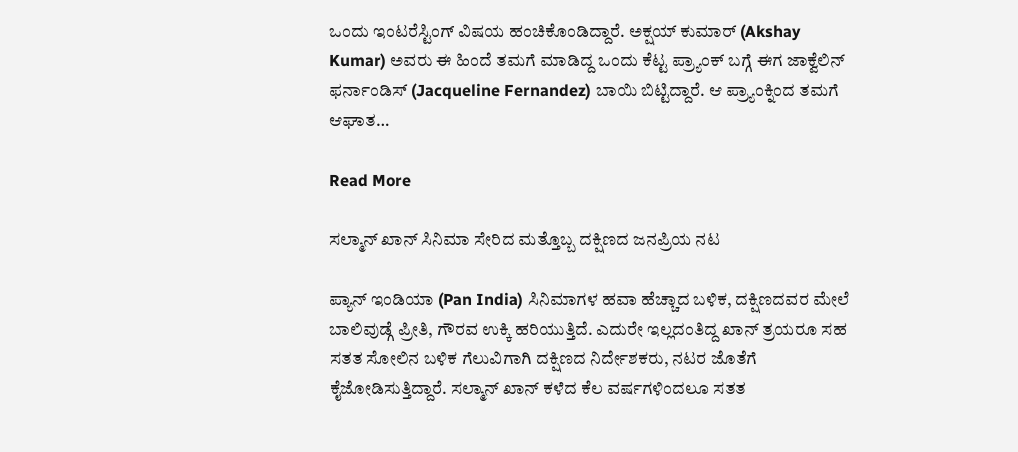ಒಂದು ಇಂಟರೆಸ್ಟಿಂಗ್ ವಿಷಯ ಹಂಚಿಕೊಂಡಿದ್ದಾರೆ. ಅಕ್ಷಯ್ ಕುಮಾರ್ (Akshay Kumar) ಅವರು ಈ ಹಿಂದೆ ತಮಗೆ ಮಾಡಿದ್ದ ಒಂದು ಕೆಟ್ಟ ಪ್ರ್ಯಾಂಕ್ ಬಗ್ಗೆ ಈಗ ಜಾಕ್ವೆಲಿನ್ ಫರ್ನಾಂಡಿಸ್ (Jacqueline Fernandez) ಬಾಯಿ ಬಿಟ್ಟಿದ್ದಾರೆ. ಆ ಪ್ರ್ಯಾಂಕ್ನಿಂದ ತಮಗೆ ಆಘಾತ…

Read More

ಸಲ್ಮಾನ್ ಖಾನ್ ಸಿನಿಮಾ ಸೇರಿದ ಮತ್ತೊಬ್ಬ ದಕ್ಷಿಣದ ಜನಪ್ರಿಯ ನಟ

ಪ್ಯಾನ್ ಇಂಡಿಯಾ (Pan India) ಸಿನಿಮಾಗಳ ಹವಾ ಹೆಚ್ಚಾದ ಬಳಿಕ, ದಕ್ಷಿಣದವರ ಮೇಲೆ ಬಾಲಿವುಡ್ಗೆ ಪ್ರೀತಿ, ಗೌರವ ಉಕ್ಕಿ ಹರಿಯುತ್ತಿದೆ. ಎದುರೇ ಇಲ್ಲದಂತಿದ್ದ ಖಾನ್ ತ್ರಯರೂ ಸಹ ಸತತ ಸೋಲಿನ ಬಳಿಕ ಗೆಲುವಿಗಾಗಿ ದಕ್ಷಿಣದ ನಿರ್ದೇಶಕರು, ನಟರ ಜೊತೆಗೆ ಕೈಜೋಡಿಸುತ್ತಿದ್ದಾರೆ. ಸಲ್ಮಾನ್ ಖಾನ್ ಕಳೆದ ಕೆಲ ವರ್ಷಗಳಿಂದಲೂ ಸತತ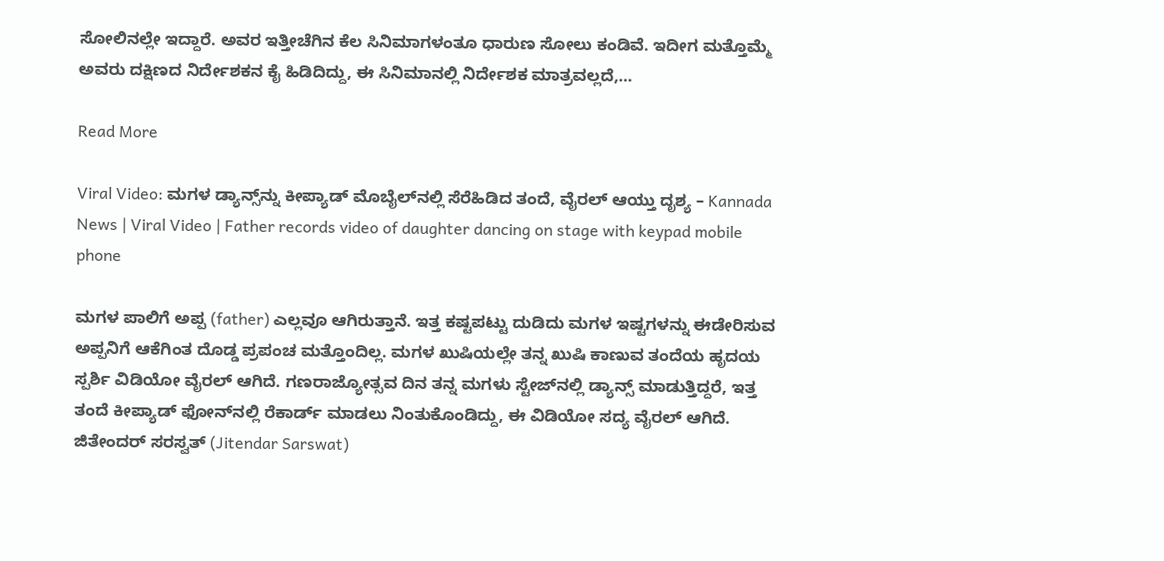ಸೋಲಿನಲ್ಲೇ ಇದ್ದಾರೆ. ಅವರ ಇತ್ತೀಚೆಗಿನ ಕೆಲ ಸಿನಿಮಾಗಳಂತೂ ಧಾರುಣ ಸೋಲು ಕಂಡಿವೆ. ಇದೀಗ ಮತ್ತೊಮ್ಮೆ ಅವರು ದಕ್ಷಿಣದ ನಿರ್ದೇಶಕನ ಕೈ ಹಿಡಿದಿದ್ದು, ಈ ಸಿನಿಮಾನಲ್ಲಿ ನಿರ್ದೇಶಕ ಮಾತ್ರವಲ್ಲದೆ,…

Read More

Viral Video: ಮಗಳ ಡ್ಯಾನ್ಸ್‌ನ್ನು ಕೀಪ್ಯಾಡ್ ಮೊಬೈಲ್‌ನಲ್ಲಿ ಸೆರೆಹಿಡಿದ ತಂದೆ, ವೈರಲ್‌ ಆಯ್ತು ದೃಶ್ಯ – Kannada News | Viral Video | Father records video of daughter dancing on stage with keypad mobile phone

ಮಗಳ ಪಾಲಿಗೆ ಅಪ್ಪ (father) ಎಲ್ಲವೂ ಆಗಿರುತ್ತಾನೆ. ಇತ್ತ ಕಷ್ಟಪಟ್ಟು ದುಡಿದು ಮಗಳ ಇಷ್ಟಗಳನ್ನು ಈಡೇರಿಸುವ ಅಪ್ಪನಿಗೆ ಆಕೆಗಿಂತ ದೊಡ್ಡ ಪ್ರಪಂಚ ಮತ್ತೊಂದಿಲ್ಲ. ಮಗಳ ಖುಷಿಯಲ್ಲೇ ತನ್ನ ಖುಷಿ ಕಾಣುವ ತಂದೆಯ ಹೃದಯ ಸ್ಪರ್ಶಿ ವಿಡಿಯೋ ವೈರಲ್ ಆಗಿದೆ. ಗಣರಾಜ್ಯೋತ್ಸವ ದಿನ ತನ್ನ ಮಗಳು ಸ್ಟೇಜ್‌ನಲ್ಲಿ ಡ್ಯಾನ್ಸ್ ಮಾಡುತ್ತಿದ್ದರೆ, ಇತ್ತ ತಂದೆ ಕೀಪ್ಯಾಡ್ ಫೋನ್‌ನಲ್ಲಿ ರೆಕಾರ್ಡ್ ಮಾಡಲು ನಿಂತುಕೊಂಡಿದ್ದು, ಈ ವಿಡಿಯೋ ಸದ್ಯ ವೈರಲ್ ಆಗಿದೆ. ಜಿತೇಂದರ್ ಸರಸ್ವತ್ (Jitendar Sarswat)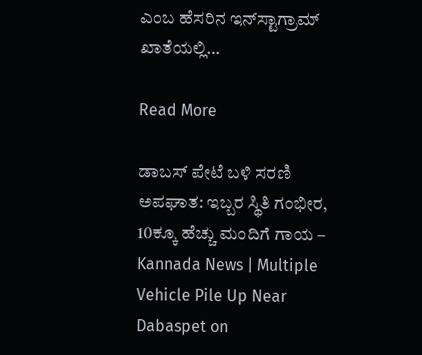ಎಂಬ ಹೆಸರಿನ ಇನ್‌ಸ್ಟಾಗ್ರಾಮ್ ಖಾತೆಯಲ್ಲಿ…

Read More

ಡಾಬಸ್ ಪೇಟೆ ಬಳಿ ಸರಣಿ ಅಪಘಾತ: ಇಬ್ಬರ ಸ್ಥಿತಿ ಗಂಭೀರ, 10ಕ್ಕೂ ಹೆಚ್ಚು ಮಂದಿಗೆ ಗಾಯ – Kannada News | Multiple Vehicle Pile Up Near Dabaspet on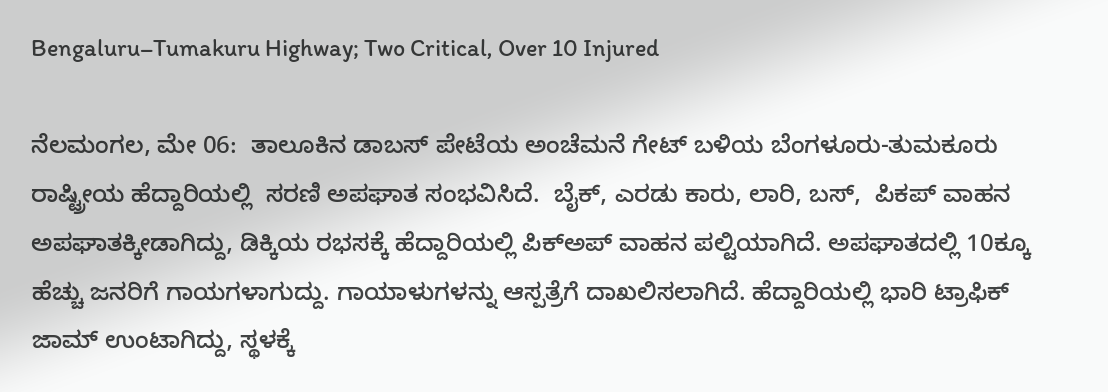Bengaluru–Tumakuru Highway; Two Critical, Over 10 Injured

ನೆಲಮಂಗಲ, ಮೇ 06:  ತಾಲೂಕಿನ ಡಾಬಸ್ ಪೇಟೆಯ ಅಂಚೆಮನೆ ಗೇಟ್ ಬಳಿಯ ಬೆಂಗಳೂರು-ತುಮಕೂರು ರಾಷ್ಟ್ರೀಯ ಹೆದ್ದಾರಿಯಲ್ಲಿ  ಸರಣಿ ಅಪಘಾತ ಸಂಭವಿಸಿದೆ.  ಬೈಕ್, ಎರಡು ಕಾರು, ಲಾರಿ, ಬಸ್,  ಪಿಕಪ್ ವಾಹನ ಅಪಘಾತಕ್ಕೀಡಾಗಿದ್ದು, ಡಿಕ್ಕಿಯ ರಭಸಕ್ಕೆ ಹೆದ್ದಾರಿಯಲ್ಲಿ ಪಿಕ್ಅಪ್ ವಾಹನ ಪಲ್ಟಿಯಾಗಿದೆ. ಅಪಘಾತದಲ್ಲಿ 10ಕ್ಕೂ ಹೆಚ್ಚು ಜನರಿಗೆ ಗಾಯಗಳಾಗುದ್ದು. ಗಾಯಾಳುಗಳನ್ನು ಆಸ್ಪತ್ರೆಗೆ ದಾಖಲಿಸಲಾಗಿದೆ. ಹೆದ್ದಾರಿಯಲ್ಲಿ ಭಾರಿ ಟ್ರಾಫಿಕ್ ಜಾಮ್ ಉಂಟಾಗಿದ್ದು, ಸ್ಥಳಕ್ಕೆ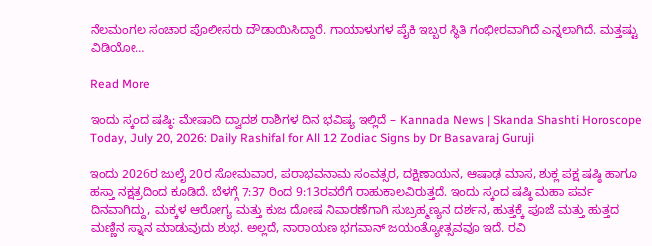ನೆಲಮಂಗಲ ಸಂಚಾರ ಪೊಲೀಸರು ದೌಡಾಯಿಸಿದ್ದಾರೆ. ಗಾಯಾಳುಗಳ ಪೈಕಿ ಇಬ್ಬರ ಸ್ಥಿತಿ ಗಂಭೀರವಾಗಿದೆ ಎನ್ನಲಾಗಿದೆ. ಮತ್ತಷ್ಟು ವಿಡಿಯೋ…

Read More

ಇಂದು ಸ್ಕಂದ ಷಷ್ಠಿ: ಮೇಷಾದಿ ದ್ವಾದಶ ರಾಶಿಗಳ ದಿನ ಭವಿಷ್ಯ ಇಲ್ಲಿದೆ – Kannada News | Skanda Shashti Horoscope Today, July 20, 2026: Daily Rashifal for All 12 Zodiac Signs by Dr Basavaraj Guruji

ಇಂದು 2026ರ ಜುಲೈ 20ರ ಸೋಮವಾರ, ಪರಾಭವನಾಮ ಸಂವತ್ಸರ, ದಕ್ಷಿಣಾಯನ, ಆಷಾಢ ಮಾಸ, ಶುಕ್ಲ ಪಕ್ಷ ಷಷ್ಠಿ ಹಾಗೂ ಹಸ್ತಾ ನಕ್ಷತ್ರದಿಂದ ಕೂಡಿದೆ. ಬೆಳಗ್ಗೆ 7:37 ರಿಂದ 9:13ರವರೆಗೆ ರಾಹುಕಾಲವಿರುತ್ತದೆ. ಇಂದು ಸ್ಕಂದ ಷಷ್ಠಿ ಮಹಾ ಪರ್ವ ದಿನವಾಗಿದ್ದು, ಮಕ್ಕಳ ಆರೋಗ್ಯ ಮತ್ತು ಕುಜ ದೋಷ ನಿವಾರಣೆಗಾಗಿ ಸುಬ್ರಹ್ಮಣ್ಯನ ದರ್ಶನ, ಹುತ್ತಕ್ಕೆ ಪೂಜೆ ಮತ್ತು ಹುತ್ತದ ಮಣ್ಣಿನ ಸ್ನಾನ ಮಾಡುವುದು ಶುಭ. ಅಲ್ಲದೆ, ನಾರಾಯಣ ಭಗವಾನ್ ಜಯಂತ್ಯೋತ್ಸವವೂ ಇದೆ. ರವಿ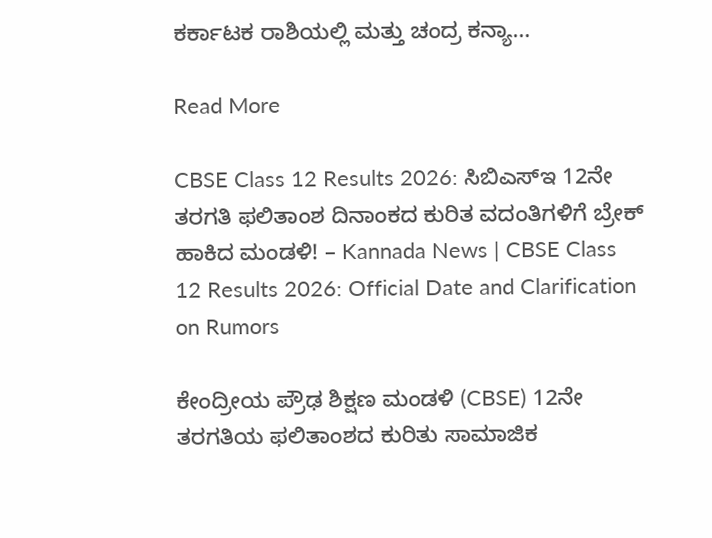ಕರ್ಕಾಟಕ ರಾಶಿಯಲ್ಲಿ ಮತ್ತು ಚಂದ್ರ ಕನ್ಯಾ…

Read More

CBSE Class 12 Results 2026: ಸಿಬಿಎಸ್‌ಇ 12ನೇ ತರಗತಿ ಫಲಿತಾಂಶ ದಿನಾಂಕದ ಕುರಿತ ವದಂತಿಗಳಿಗೆ ಬ್ರೇಕ್ ಹಾಕಿದ ಮಂಡಳಿ! – Kannada News | CBSE Class 12 Results 2026: Official Date and Clarification on Rumors

ಕೇಂದ್ರೀಯ ಪ್ರೌಢ ಶಿಕ್ಷಣ ಮಂಡಳಿ (CBSE) 12ನೇ ತರಗತಿಯ ಫಲಿತಾಂಶದ ಕುರಿತು ಸಾಮಾಜಿಕ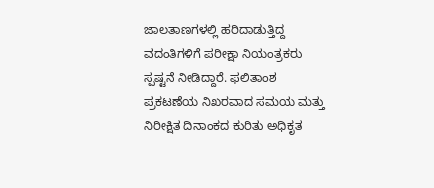ಜಾಲತಾಣಗಳಲ್ಲಿ ಹರಿದಾಡುತ್ತಿದ್ದ ವದಂತಿಗಳಿಗೆ ಪರೀಕ್ಷಾ ನಿಯಂತ್ರಕರು ಸ್ಪಷ್ಟನೆ ನೀಡಿದ್ದಾರೆ. ಫಲಿತಾಂಶ ಪ್ರಕಟಣೆಯ ನಿಖರವಾದ ಸಮಯ ಮತ್ತು ನಿರೀಕ್ಷಿತ ದಿನಾಂಕದ ಕುರಿತು ಅಧಿಕೃತ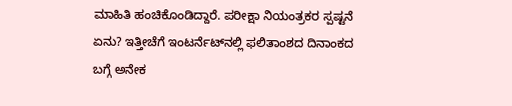ಮಾಹಿತಿ ಹಂಚಿಕೊಂಡಿದ್ದಾರೆ. ಪರೀಕ್ಷಾ ನಿಯಂತ್ರಕರ ಸ್ಪಷ್ಟನೆ ಏನು? ಇತ್ತೀಚೆಗೆ ಇಂಟರ್ನೆಟ್‌ನಲ್ಲಿ ಫಲಿತಾಂಶದ ದಿನಾಂಕದ ಬಗ್ಗೆ ಅನೇಕ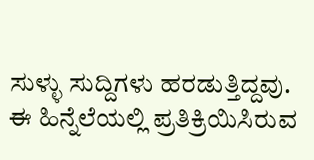ಸುಳ್ಳು ಸುದ್ದಿಗಳು ಹರಡುತ್ತಿದ್ದವು. ಈ ಹಿನ್ನೆಲೆಯಲ್ಲಿ ಪ್ರತಿಕ್ರಿಯಿಸಿರುವ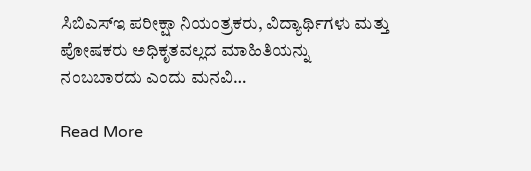ಸಿಬಿಎಸ್‌ಇ ಪರೀಕ್ಷಾ ನಿಯಂತ್ರಕರು, ವಿದ್ಯಾರ್ಥಿಗಳು ಮತ್ತು ಪೋಷಕರು ಅಧಿಕೃತವಲ್ಲದ ಮಾಹಿತಿಯನ್ನು ನಂಬಬಾರದು ಎಂದು ಮನವಿ…

Read More